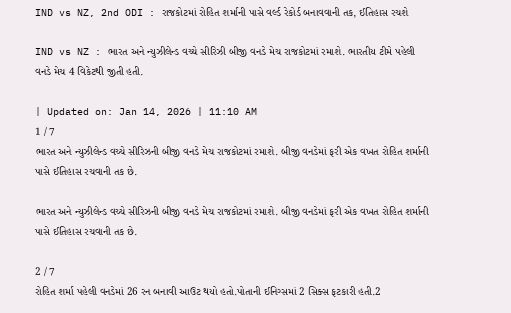IND vs NZ, 2nd ODI : રાજકોટમાં રોહિત શર્માની પાસે વર્લ્ડ રેકોર્ડ બનાવવાની તક, ઈતિહાસ રચશે

IND vs NZ : ભારત અને ન્યુઝીલેન્ડ વચ્ચે સીરિઝી બીજી વનડે મેચ રાજકોટમાં રમાશે. ભારતીય ટીમે પહેલી વનડે મેચ 4 વિકેટથી જીતી હતી.

| Updated on: Jan 14, 2026 | 11:10 AM
1 / 7
ભારત અને ન્યુઝીલેન્ડ વચ્ચે સીરિઝની બીજી વનડે મેચ રાજકોટમાં રમાશે. બીજી વનડેમાં ફરી એક વખત રોહિત શર્માની પાસે ઈતિહાસ રચવાની તક છે.

ભારત અને ન્યુઝીલેન્ડ વચ્ચે સીરિઝની બીજી વનડે મેચ રાજકોટમાં રમાશે. બીજી વનડેમાં ફરી એક વખત રોહિત શર્માની પાસે ઈતિહાસ રચવાની તક છે.

2 / 7
રોહિત શર્મા પહેલી વનડેમાં 26 રન બનાવી આઉટ થયો હતો.પોતાની ઈનિગ્સમાં 2 સિક્સ ફટકારી હતી.2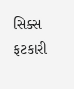સિક્સ ફટકારી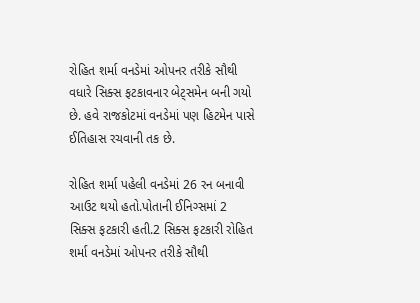રોહિત શર્મા વનડેમાં ઓપનર તરીકે સૌથી વધારે સિક્સ ફટકાવનાર બેટ્સમેન બની ગયો છે. હવે રાજકોટમાં વનડેમાં પણ હિટમેન પાસે ઈતિહાસ રચવાની તક છે.

રોહિત શર્મા પહેલી વનડેમાં 26 રન બનાવી આઉટ થયો હતો.પોતાની ઈનિગ્સમાં 2 સિક્સ ફટકારી હતી.2 સિક્સ ફટકારી રોહિત શર્મા વનડેમાં ઓપનર તરીકે સૌથી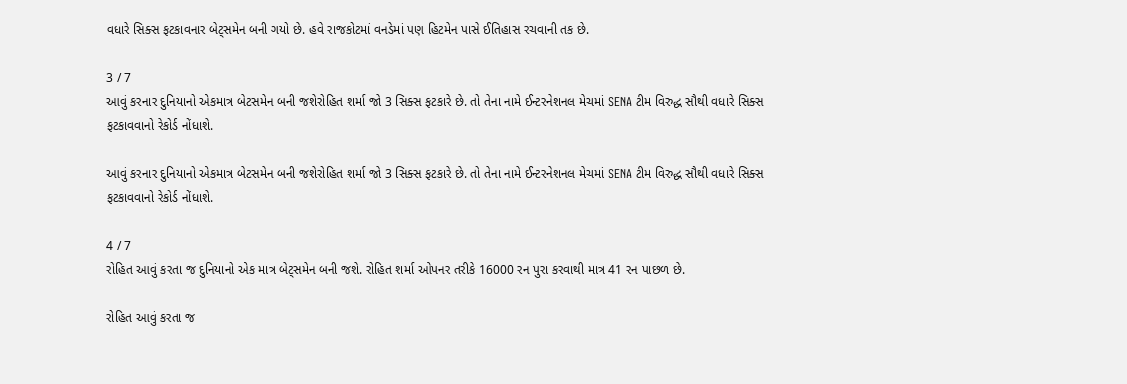વધારે સિક્સ ફટકાવનાર બેટ્સમેન બની ગયો છે. હવે રાજકોટમાં વનડેમાં પણ હિટમેન પાસે ઈતિહાસ રચવાની તક છે.

3 / 7
આવું કરનાર દુનિયાનો એકમાત્ર બેટસમેન બની જશેરોહિત શર્મા જો 3 સિક્સ ફટકારે છે. તો તેના નામે ઈન્ટરનેશનલ મેચમાં SENA ટીમ વિરુદ્ધ સૌથી વધારે સિક્સ ફટકાવવાનો રેકોર્ડ નોંધાશે.

આવું કરનાર દુનિયાનો એકમાત્ર બેટસમેન બની જશેરોહિત શર્મા જો 3 સિક્સ ફટકારે છે. તો તેના નામે ઈન્ટરનેશનલ મેચમાં SENA ટીમ વિરુદ્ધ સૌથી વધારે સિક્સ ફટકાવવાનો રેકોર્ડ નોંધાશે.

4 / 7
રોહિત આવું કરતા જ દુનિયાનો એક માત્ર બેટ્સમેન બની જશે. રોહિત શર્મા ઓપનર તરીકે 16000 રન પુરા કરવાથી માત્ર 41 રન પાછળ છે.

રોહિત આવું કરતા જ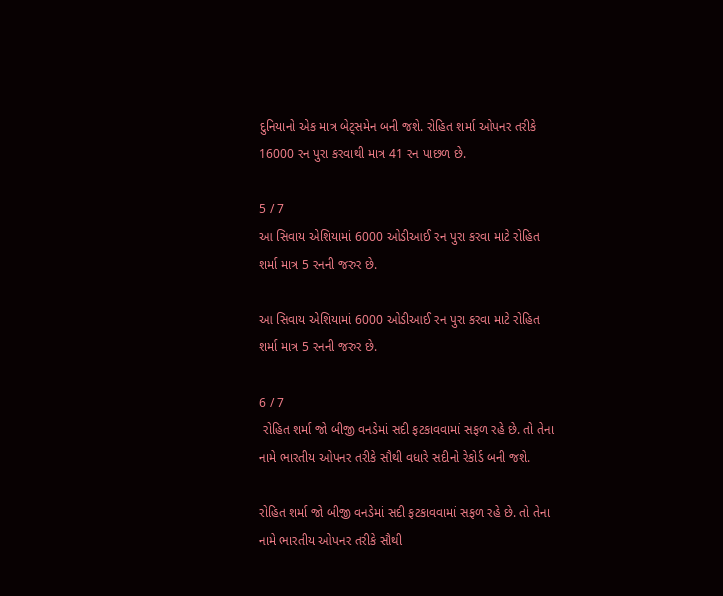દુનિયાનો એક માત્ર બેટ્સમેન બની જશે. રોહિત શર્મા ઓપનર તરીકે 16000 રન પુરા કરવાથી માત્ર 41 રન પાછળ છે.

5 / 7
આ સિવાય એશિયામાં 6000 ઓડીઆઈ રન પુરા કરવા માટે રોહિત શર્મા માત્ર 5 રનની જરુર છે.

આ સિવાય એશિયામાં 6000 ઓડીઆઈ રન પુરા કરવા માટે રોહિત શર્મા માત્ર 5 રનની જરુર છે.

6 / 7
 રોહિત શર્મા જો બીજી વનડેમાં સદી ફટકાવવામાં સફળ રહે છે. તો તેના નામે ભારતીય ઓપનર તરીકે સૌથી વધારે સદીનો રેકોર્ડ બની જશે.

રોહિત શર્મા જો બીજી વનડેમાં સદી ફટકાવવામાં સફળ રહે છે. તો તેના નામે ભારતીય ઓપનર તરીકે સૌથી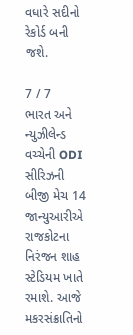વધારે સદીનો રેકોર્ડ બની જશે.

7 / 7
ભારત અને ન્યુઝીલેન્ડ વચ્ચેની ODI સીરિઝની બીજી મેચ 14 જાન્યુઆરીએ રાજકોટના નિરંજન શાહ સ્ટેડિયમ ખાતે રમાશે. આજે મકરસંક્રાતિનો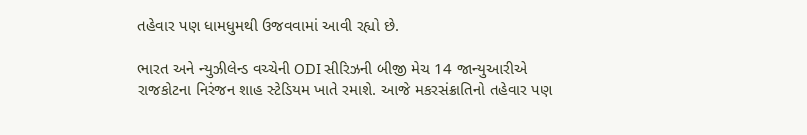તહેવાર પણ ધામધુમથી ઉજવવામાં આવી રહ્યો છે.

ભારત અને ન્યુઝીલેન્ડ વચ્ચેની ODI સીરિઝની બીજી મેચ 14 જાન્યુઆરીએ રાજકોટના નિરંજન શાહ સ્ટેડિયમ ખાતે રમાશે. આજે મકરસંક્રાતિનો તહેવાર પણ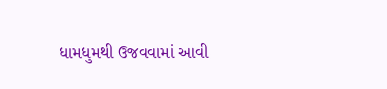ધામધુમથી ઉજવવામાં આવી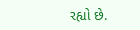રહ્યો છે.